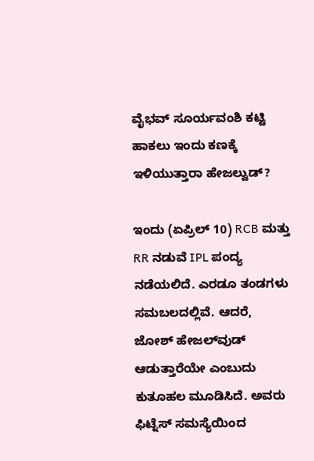ವೈಭವ್ ಸೂರ್ಯವಂಶಿ ಕಟ್ಟಿ ಹಾಕಲು ಇಂದು ಕಣಕ್ಕೆ ಇಳಿಯುತ್ತಾರಾ ಹೇಜಲ್ವುಡ್?

ಇಂದು (ಏಪ್ರಿಲ್ 10) RCB ಮತ್ತು RR ನಡುವೆ IPL ಪಂದ್ಯ ನಡೆಯಲಿದೆ. ಎರಡೂ ತಂಡಗಳು ಸಮಬಲದಲ್ಲಿವೆ. ಆದರೆ, ಜೋಶ್ ಹೇಜಲ್‌ವುಡ್ ಆಡುತ್ತಾರೆಯೇ ಎಂಬುದು ಕುತೂಹಲ ಮೂಡಿಸಿದೆ. ಅವರು ಫಿಟ್ನೆಸ್ ಸಮಸ್ಯೆಯಿಂದ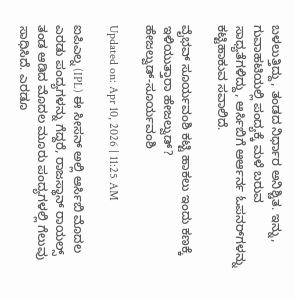ಬಳಲುತ್ತಿದ್ದು, ತಂಡದ ನಿರ್ಧಾರ ಅನಿಶ್ಚಿತ. ಇನ್ನು, ಗುವಾಹಟಿಯಲ್ಲಿ ಪಂದ್ಯಕ್ಕೆ ಮಳೆ ಬರುವ ಸಾಧ್ಯತೆಗಳಿದ್ದು, ಆರ್ಸಿಬಿಗೆ ಆರ್ಆರ್ನ ಓಪನರ್‌ಗಳನ್ನು ಕಟ್ಟಿಹಾಕುವ ಸವಾಲಿದೆ.

ವೈಭವ್ ಸೂರ್ಯವಂಶಿ ಕಟ್ಟಿ ಹಾಕಲು ಇಂದು ಕಣಕ್ಕೆ ಇಳಿಯುತ್ತಾರಾ ಹೇಜಲ್ವುಡ್?
ಹೇಜಲ್ವುಡ್-ಸೂರ್ಯವಂಶಿ

Updated on: Apr 10, 2026 | 11:25 AM

ಐಪಿಎಲ್ನ (IPL) ಈ ಸೀಸನ್ ಅಲ್ಲಿ ಆರ್ಸಿಬಿ ಮೊದಲ ಎರಡು ಪಂದ್ಯಗಳನ್ನು ಗೆದ್ದರೆ, ರಾಜಸ್ಥಾನ್ ರಾಯಲ್ಸ್ ತಂಡ ಆಡಿದ ಮೊದಲ ಮೂರು ಪಂದ್ಯಗಳಲ್ಲಿ ಗೆಲುವು ಸಾಧಿಸಿದೆ. ಎರಡೂ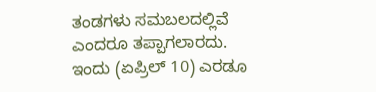ತಂಡಗಳು ಸಮಬಲದಲ್ಲಿವೆ ಎಂದರೂ ತಪ್ಪಾಗಲಾರದು. ಇಂದು (ಏಪ್ರಿಲ್ 10) ಎರಡೂ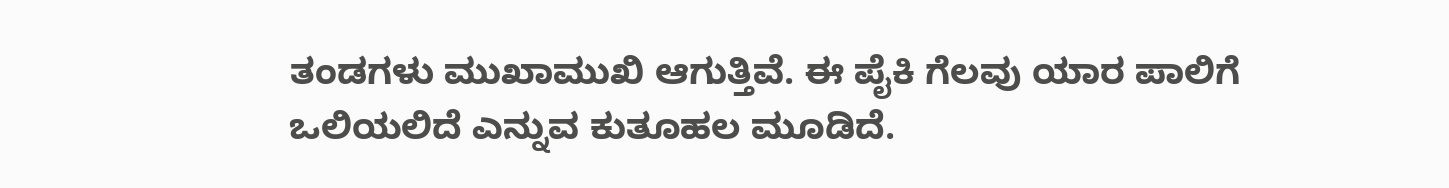ತಂಡಗಳು ಮುಖಾಮುಖಿ ಆಗುತ್ತಿವೆ. ಈ ಪೈಕಿ ಗೆಲವು ಯಾರ ಪಾಲಿಗೆ ಒಲಿಯಲಿದೆ ಎನ್ನುವ ಕುತೂಹಲ ಮೂಡಿದೆ.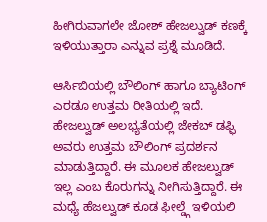ಹೀಗಿರುವಾಗಲೇ ಜೋಶ್ ಹೇಜಲ್ವುಡ್ ಕಣಕ್ಕೆ ಇಳಿಯುತ್ತಾರಾ ಎನ್ನುವ ಪ್ರಶ್ನೆ ಮೂಡಿದೆ.

ಆರ್ಸಿಬಿಯಲ್ಲಿ ಬೌಲಿಂಗ್ ಹಾಗೂ ಬ್ಯಾಟಿಂಗ್ ಎರಡೂ ಉತ್ತಮ ರೀತಿಯಲ್ಲಿ ಇದೆ. ಹೇಜಲ್ವುಡ್ ಅಲಭ್ಯತೆಯಲ್ಲಿ ಜೇಕಬ್ ಡಫ್ಫಿ ಅವರು ಉತ್ತಮ ಬೌಲಿಂಗ್ ಪ್ರದರ್ಶನ ಮಾಡುತ್ತಿದ್ದಾರೆ. ಈ ಮೂಲಕ ಹೇಜಲ್ವುಡ್ ಇಲ್ಲ ಎಂಬ ಕೊರುಗನ್ನು ನೀಗಿಸುತ್ತಿದ್ದಾರೆ. ಈ ಮಧ್ಯೆ ಹೆಜಲ್ವುಡ್ ಕೂಡ ಫೀಲ್ಡ್ಗೆ ಇಳಿಯಲಿ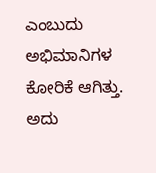ಎಂಬುದು ಅಭಿಮಾನಿಗಳ ಕೋರಿಕೆ ಆಗಿತ್ತು. ಅದು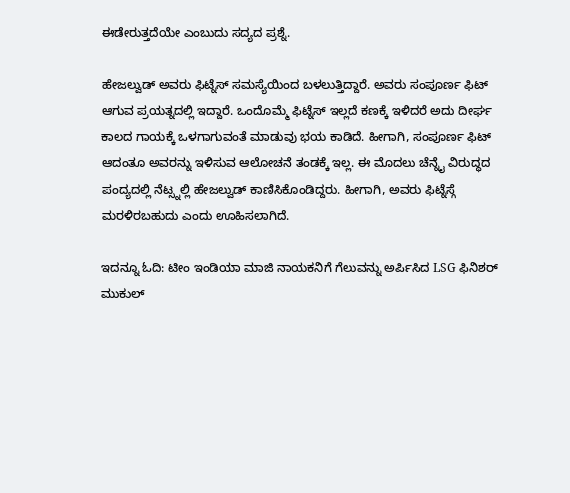ಈಡೇರುತ್ತದೆಯೇ ಎಂಬುದು ಸದ್ಯದ ಪ್ರಶ್ನೆ.

ಹೇಜಲ್ವುಡ್ ಅವರು ಫಿಟ್ನೆಸ್ ಸಮಸ್ಯೆಯಿಂದ ಬಳಲುತ್ತಿದ್ದಾರೆ. ಅವರು ಸಂಪೂರ್ಣ ಫಿಟ್ ಆಗುವ ಪ್ರಯತ್ನದಲ್ಲಿ ಇದ್ದಾರೆ. ಒಂದೊಮ್ಮೆ ಫಿಟ್ನೆಸ್ ಇಲ್ಲದೆ ಕಣಕ್ಕೆ ಇಳಿದರೆ ಅದು ದೀರ್ಘ ಕಾಲದ ಗಾಯಕ್ಕೆ ಒಳಗಾಗುವಂತೆ ಮಾಡುವು ಭಯ ಕಾಡಿದೆ. ಹೀಗಾಗಿ, ಸಂಪೂರ್ಣ ಫಿಟ್ ಆದಂತೂ ಅವರನ್ನು ಇಳಿಸುವ ಆಲೋಚನೆ ತಂಡಕ್ಕೆ ಇಲ್ಲ. ಈ ಮೊದಲು ಚೆನ್ನೈ ವಿರುದ್ಧದ ಪಂದ್ಯದಲ್ಲಿ ನೆಟ್ಸ್ನಲ್ಲಿ ಹೇಜಲ್ವುಡ್ ಕಾಣಿಸಿಕೊಂಡಿದ್ದರು. ಹೀಗಾಗಿ, ಅವರು ಫಿಟ್ನೆಸ್ಗೆ ಮರಳಿರಬಹುದು ಎಂದು ಊಹಿಸಲಾಗಿದೆ.

ಇದನ್ನೂ ಓದಿ: ಟೀಂ ಇಂಡಿಯಾ ಮಾಜಿ ನಾಯಕನಿಗೆ ಗೆಲುವನ್ನು ಅರ್ಪಿಸಿದ LSG ಫಿನಿಶರ್ ಮುಕುಲ್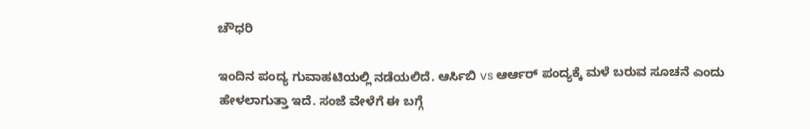ಚೌಧರಿ

ಇಂದಿನ ಪಂದ್ಯ ಗುವಾಹಟಿಯಲ್ಲಿ ನಡೆಯಲಿದೆ. ಆರ್ಸಿಬಿ vs ಆರ್ಆರ್ ಪಂದ್ಯಕ್ಕೆ ಮಳೆ ಬರುವ ಸೂಚನೆ ಎಂದು ಹೇಳಲಾಗುತ್ತಾ ಇದೆ. ಸಂಜೆ ವೇಳೆಗೆ ಈ ಬಗ್ಗೆ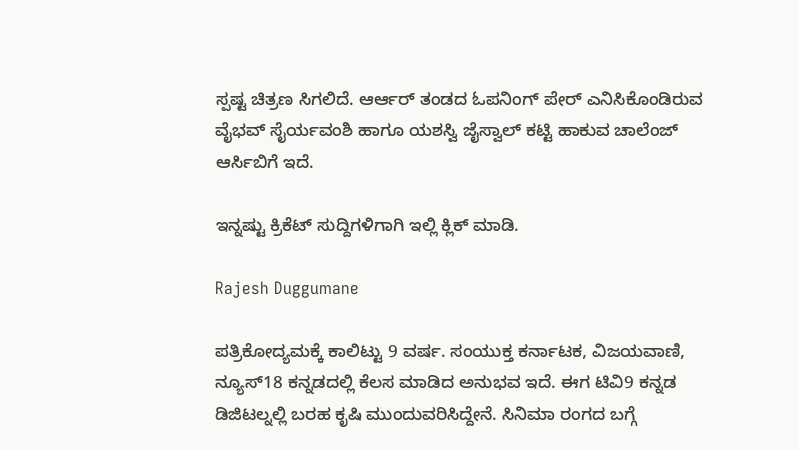ಸ್ಪಷ್ಟ ಚಿತ್ರಣ ಸಿಗಲಿದೆ. ಆರ್ಆರ್ ತಂಡದ ಓಪನಿಂಗ್ ಪೇರ್ ಎನಿಸಿಕೊಂಡಿರುವ ವೈಭವ್ ಸೈರ್ಯವಂಶಿ ಹಾಗೂ ಯಶಸ್ವಿ ಜೈಸ್ವಾಲ್ ಕಟ್ಟಿ ಹಾಕುವ ಚಾಲೆಂಜ್ ಆರ್ಸಿಬಿಗೆ ಇದೆ.

ಇನ್ನಷ್ಟು ಕ್ರಿಕೆಟ್ ಸುದ್ದಿಗಳಿಗಾಗಿ ಇಲ್ಲಿ ಕ್ಲಿಕ್ ಮಾಡಿ.

Rajesh Duggumane

ಪತ್ರಿಕೋದ್ಯಮಕ್ಕೆ ಕಾಲಿಟ್ಟು 9 ವರ್ಷ. ಸಂಯುಕ್ತ ಕರ್ನಾಟಕ, ವಿಜಯವಾಣಿ, ನ್ಯೂಸ್18 ಕನ್ನಡದಲ್ಲಿ ಕೆಲಸ ಮಾಡಿದ ಅನುಭವ ಇದೆ. ಈಗ ಟಿವಿ9 ಕನ್ನಡ ಡಿಜಿಟಲ್ನಲ್ಲಿ ಬರಹ ಕೃಷಿ ಮುಂದುವರಿಸಿದ್ದೇನೆ. ಸಿನಿಮಾ ರಂಗದ ಬಗ್ಗೆ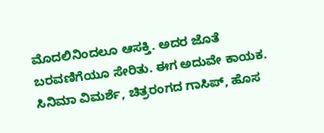ಮೊದಲಿನಿಂದಲೂ ಆಸಕ್ತಿ. ಅದರ ಜೊತೆ ಬರವಣಿಗೆಯೂ ಸೇರಿತು. ಈಗ ಅದುವೇ ಕಾಯಕ. ಸಿನಿಮಾ ವಿಮರ್ಶೆ, ಚಿತ್ರರಂಗದ ಗಾಸಿಪ್, ಹೊಸ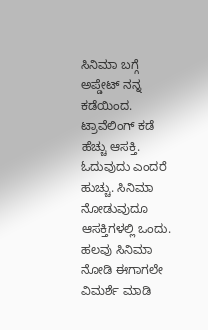ಸಿನಿಮಾ ಬಗ್ಗೆ ಅಪ್ಡೇಟ್ ನನ್ನ ಕಡೆಯಿಂದ. ಟ್ರಾವೆಲಿಂಗ್ ಕಡೆ ಹೆಚ್ಚು ಆಸಕ್ತಿ. ಓದುವುದು ಎಂದರೆ ಹುಚ್ಚು. ಸಿನಿಮಾ ನೋಡುವುದೂ ಆಸಕ್ತಿಗಳಲ್ಲಿ ಒಂದು. ಹಲವು ಸಿನಿಮಾ ನೋಡಿ ಈಗಾಗಲೇ ವಿಮರ್ಶೆ ಮಾಡಿ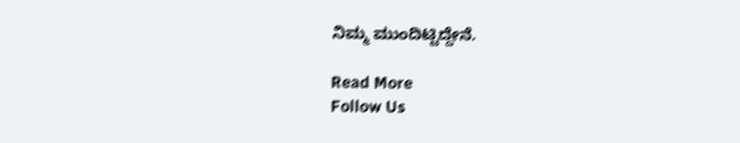ನಿಮ್ಮ ಮುಂದಿಟ್ಟಿದ್ದೇನೆ.

Read More
Follow Us